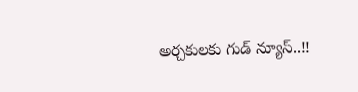అర్చకులకు గుడ్ న్యూస్..!!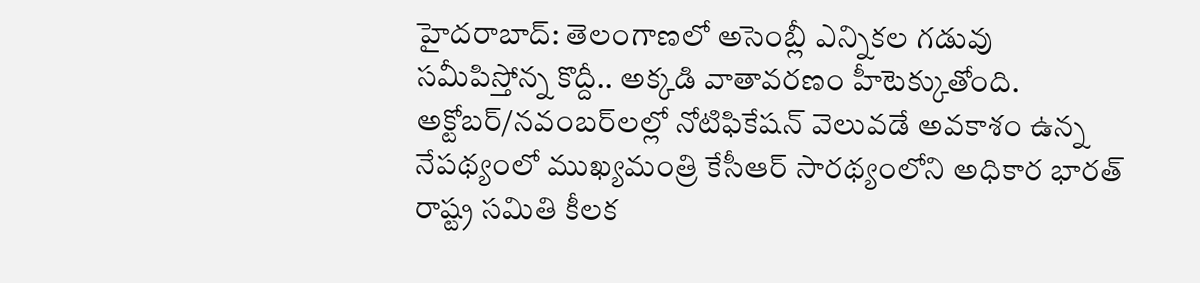హైదరాబాద్: తెలంగాణలో అసెంబ్లీ ఎన్నికల గడువు సమీపిస్తోన్న కొద్దీ.. అక్కడి వాతావరణం హీటెక్కుతోంది. అక్టోబర్/నవంబర్‌లల్లో నోటిఫికేషన్ వెలువడే అవకాశం ఉన్న నేపథ్యంలో ముఖ్యమంత్రి కేసీఆర్ సారథ్యంలోని అధికార భారత్ రాష్ట్ర సమితి కీలక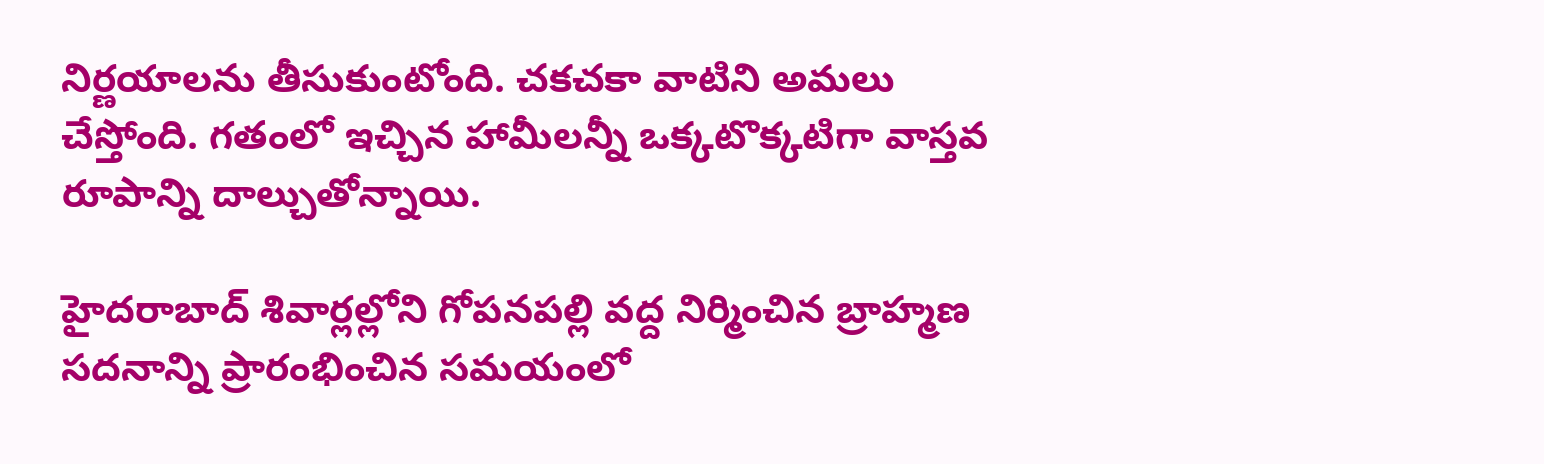నిర్ణయాలను తీసుకుంటోంది. చకచకా వాటిని అమలు చేస్తోంది. గతంలో ఇచ్చిన హామీలన్నీ ఒక్కటొక్కటిగా వాస్తవ రూపాన్ని దాల్చుతోన్నాయి.

హైదరాబాద్ శివార్లల్లోని గోపనపల్లి వద్ద నిర్మించిన బ్రాహ్మణ సదనాన్ని ప్రారంభించిన సమయంలో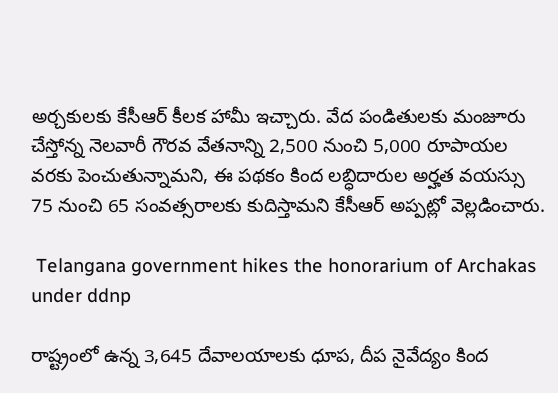అర్చకులకు కేసీఆర్ కీలక హామీ ఇచ్చారు. వేద పండితులకు మంజూరు చేస్తోన్న నెలవారీ గౌరవ వేతనాన్ని 2,500 నుంచి 5,000 రూపాయల వరకు పెంచుతున్నామని, ఈ పథకం కింద లబ్ధిదారుల అర్హత వయస్సు 75 నుంచి 65 సంవత్సరాలకు కుదిస్తామని కేసీఆర్ అప్పట్లో వెల్లడించారు.

 Telangana government hikes the honorarium of Archakas under ddnp

రాష్ట్రంలో ఉన్న 3,645 దేవాలయాలకు ధూప, దీప నైవేద్యం కింద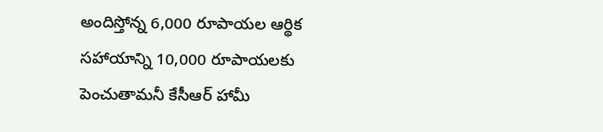అందిస్తోన్న 6,000 రూపాయల ఆర్థిక సహాయాన్ని 10,000 రూపాయలకు పెంచుతామనీ కేసీఆర్ హామీ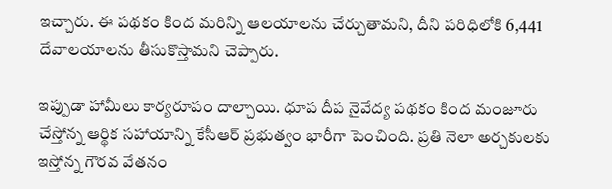ఇచ్చారు. ఈ పథకం కింద మరిన్ని ఆలయాలను చేర్చుతామని, దీని పరిధిలోకి 6,441 దేవాలయాలను తీసుకొస్తామని చెప్పారు.

ఇప్పుడా హామీలు కార్యరూపం దాల్చాయి. ధూప దీప నైవేద్య పథకం కింద మంజూరు చేస్తోన్న ఆర్థిక సహాయాన్ని కేసీఆర్ ప్రభుత్వం భారీగా పెంచింది. ప్రతి నెలా అర్చకులకు ఇస్తోన్న గౌరవ వేతనం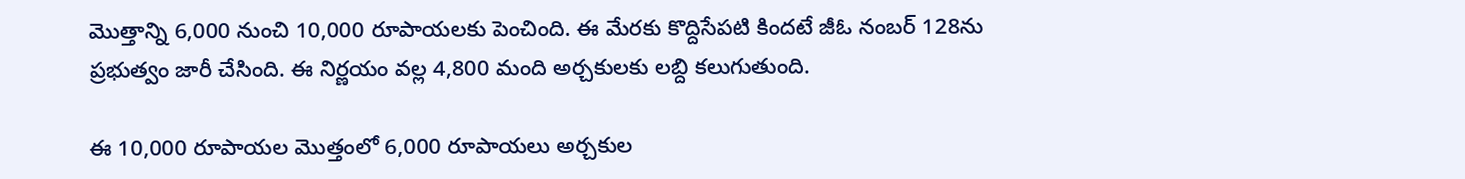మొత్తాన్ని 6,000 నుంచి 10,000 రూపాయలకు పెంచింది. ఈ మేరకు కొద్దిసేపటి కిందటే జీఓ నంబర్ 128ను ప్రభుత్వం జారీ చేసింది. ఈ నిర్ణయం వల్ల 4,800 మంది అర్చకులకు లబ్ది కలుగుతుంది.

ఈ 10,000 రూపాయల మొత్తంలో 6,000 రూపాయలు అర్చకుల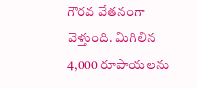గౌరవ వేతనంగా వెళ్తుంది. మిగిలిన 4,000 రూపాయలను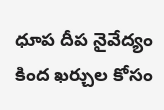ధూప దీప నైవేద్యం కింద ఖర్చుల కోసం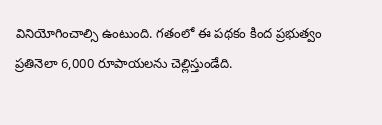వినియోగించాల్సి ఉంటుంది. గతంలో ఈ పథకం కింద ప్రభుత్వం ప్రతినెలా 6,000 రూపాయలను చెల్లిస్తుండేది.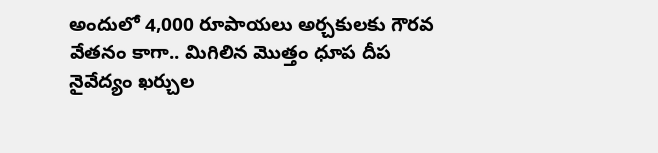అందులో 4,000 రూపాయలు అర్చకులకు గౌరవ వేతనం కాగా.. మిగిలిన మొత్తం ధూప దీప నైవేద్యం ఖర్చుల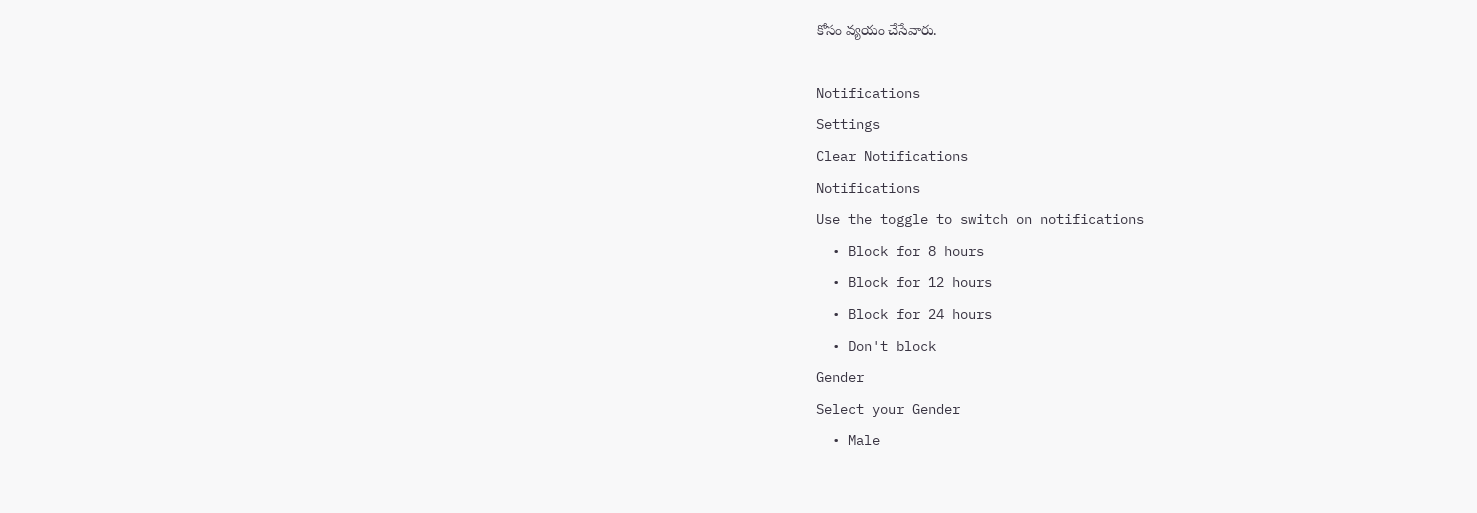కోసం వ్యయం చేసేవారు.

Notifications
Settings
Clear Notifications
Notifications
Use the toggle to switch on notifications
  • Block for 8 hours
  • Block for 12 hours
  • Block for 24 hours
  • Don't block
Gender
Select your Gender
  • Male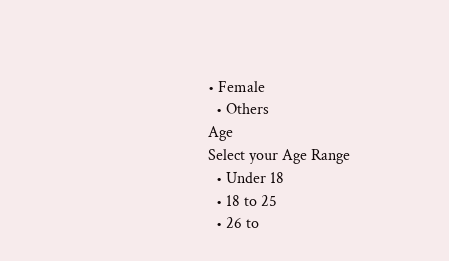• Female
  • Others
Age
Select your Age Range
  • Under 18
  • 18 to 25
  • 26 to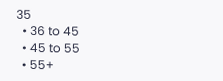35
  • 36 to 45
  • 45 to 55
  • 55+